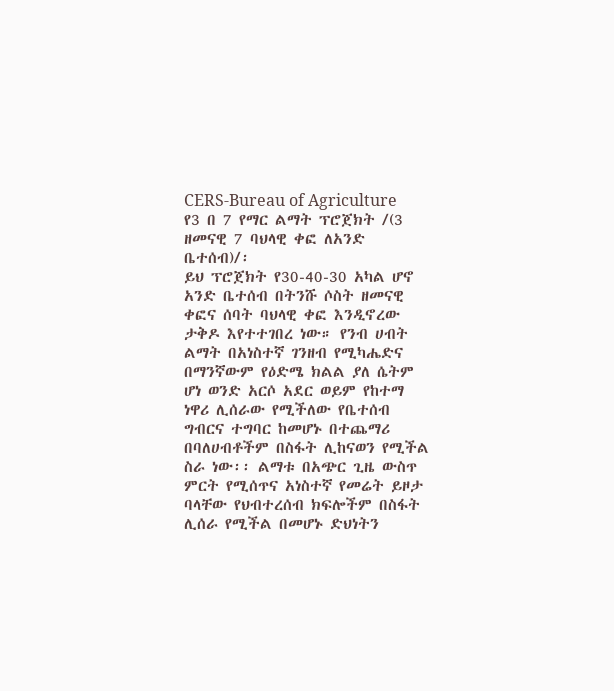CERS-Bureau of Agriculture
የ3 በ 7 የማር ልማት ፕሮጀክት /(3 ዘመናዊ 7 ባህላዊ ቀፎ ለአንድ ቤተሰብ)/፡
ይህ ፕሮጀክት የ30-40-30 አካል ሆኖ አንድ ቤተሰብ በትንሹ ሶስት ዘመናዊ ቀፎና ሰባት ባህላዊ ቀፎ እንዲኖረው ታቅዶ እየተተገበረ ነው። የንብ ሀብት ልማት በአነስተኛ ገንዘብ የሚካሔድና በማንኛውም የዕድሜ ክልል ያለ ሴትም ሆነ ወንድ አርሶ አደር ወይም የከተማ ነዋሪ ሊሰራው የሚችለው የቤተሰብ ግብርና ተግባር ከመሆኑ በተጨማሪ በባለሀብቶችም በስፋት ሊከናወን የሚችል ስራ ነው፡፡ ልማቱ በአጭር ጊዜ ውስጥ ምርት የሚሰጥና አነስተኛ የመሬት ይዞታ ባላቸው የህብተረሰብ ክፍሎችም በስፋት ሊሰራ የሚችል በመሆኑ ድህነትን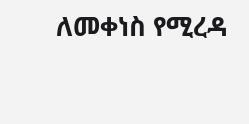ለመቀነስ የሚረዳ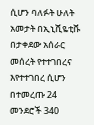ሲሆን ባለፉት ሁለት አመታት በኢኒሺዬቲቩ በታቀደው አሰራር መሰረት የተተገበረና እየተተገበረ ሲሆን በተመረጡ 24 መንደሮች 340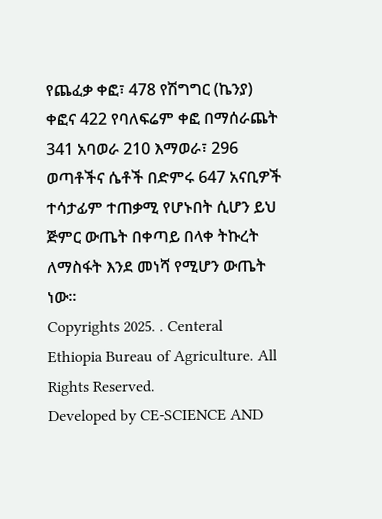የጨፈቃ ቀፎ፣ 478 የሽግግር (ኬንያ) ቀፎና 422 የባለፍሬም ቀፎ በማሰራጨት 341 አባወራ 210 እማወራ፣ 296 ወጣቶችና ሴቶች በድምሩ 647 አናቢዎች ተሳታፊም ተጠቃሚ የሆኑበት ሲሆን ይህ ጅምር ውጤት በቀጣይ በላቀ ትኩረት ለማስፋት እንደ መነሻ የሚሆን ውጤት ነው፡፡
Copyrights 2025. . Centeral Ethiopia Bureau of Agriculture. All Rights Reserved.
Developed by CE-SCIENCE AND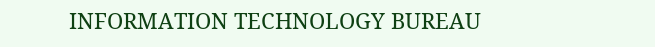INFORMATION TECHNOLOGY BUREAU